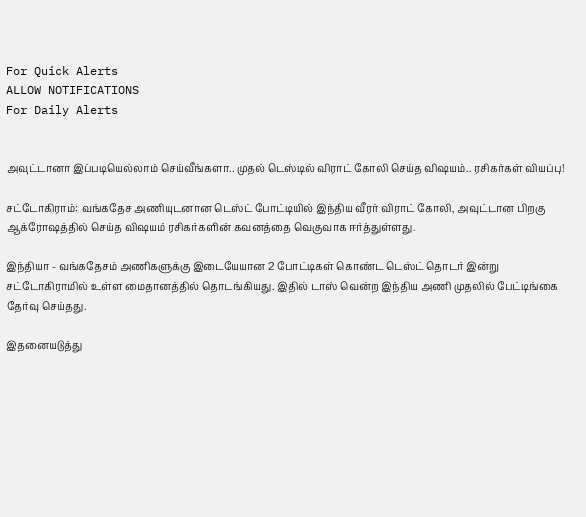For Quick Alerts
ALLOW NOTIFICATIONS
For Daily Alerts


அவுட்டானா இப்படியெல்லாம் செய்வீங்களா.. முதல் டெஸ்டில் விராட் கோலி செய்த விஷயம்.. ரசிகர்கள் வியப்பு!

சட்டோகிராம்: வங்கதேச அணியுடனான டெஸ்ட் போட்டியில் இந்திய வீரர் விராட் கோலி, அவுட்டான பிறகு ஆக்ரோஷத்தில் செய்த விஷயம் ரசிகர்களின் கவனத்தை வெகுவாக ஈர்த்துள்ளது.

இந்தியா - வங்கதேசம் அணிகளுக்கு இடையேயான 2 போட்டிகள் கொண்ட டெஸ்ட் தொடர் இன்று சட்டோகிராமில் உள்ள மைதானத்தில் தொடங்கியது. இதில் டாஸ் வென்ற இந்திய அணி முதலில் பேட்டிங்கை தேர்வு செய்தது.

இதனையடுத்து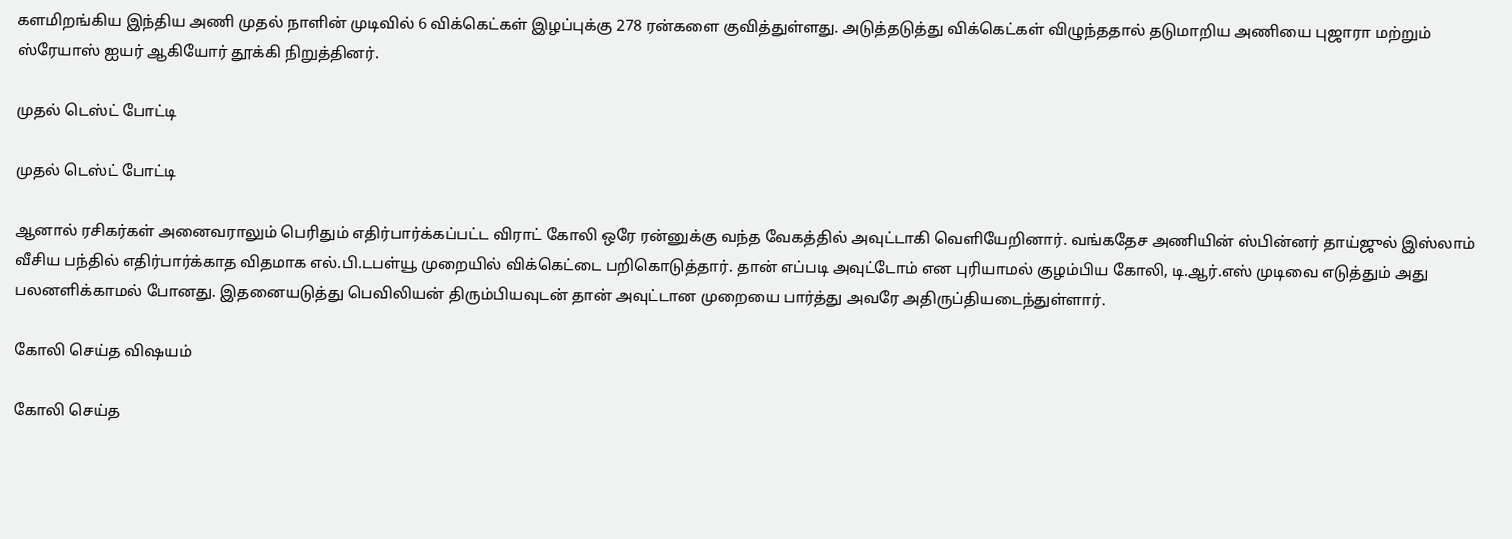களமிறங்கிய இந்திய அணி முதல் நாளின் முடிவில் 6 விக்கெட்கள் இழப்புக்கு 278 ரன்களை குவித்துள்ளது. அடுத்தடுத்து விக்கெட்கள் விழுந்ததால் தடுமாறிய அணியை புஜாரா மற்றும் ஸ்ரேயாஸ் ஐயர் ஆகியோர் தூக்கி நிறுத்தினர்.

முதல் டெஸ்ட் போட்டி

முதல் டெஸ்ட் போட்டி

ஆனால் ரசிகர்கள் அனைவராலும் பெரிதும் எதிர்பார்க்கப்பட்ட விராட் கோலி ஒரே ரன்னுக்கு வந்த வேகத்தில் அவுட்டாகி வெளியேறினார். வங்கதேச அணியின் ஸ்பின்னர் தாய்ஜுல் இஸ்லாம் வீசிய பந்தில் எதிர்பார்க்காத விதமாக எல்.பி.டபள்யூ முறையில் விக்கெட்டை பறிகொடுத்தார். தான் எப்படி அவுட்டோம் என புரியாமல் குழம்பிய கோலி, டி.ஆர்.எஸ் முடிவை எடுத்தும் அது பலனளிக்காமல் போனது. இதனையடுத்து பெவிலியன் திரும்பியவுடன் தான் அவுட்டான முறையை பார்த்து அவரே அதிருப்தியடைந்துள்ளார்.

கோலி செய்த விஷயம்

கோலி செய்த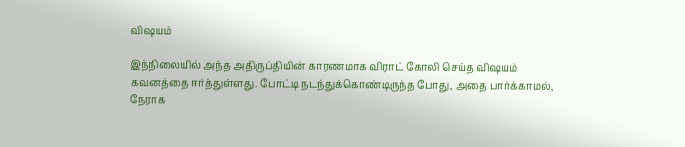விஷயம்

இந்நிலையில் அந்த அதிருப்தியின் காரணமாக விராட் கோலி செய்த விஷயம் கவனத்தை ஈர்த்துள்ளது. போட்டி நடந்துக்கொண்டிருந்த போது, அதை பார்க்காமல், நேராக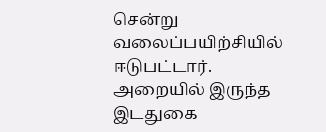சென்று வலைப்பயிற்சியில் ஈடுபட்டார். அறையில் இருந்த இடதுகை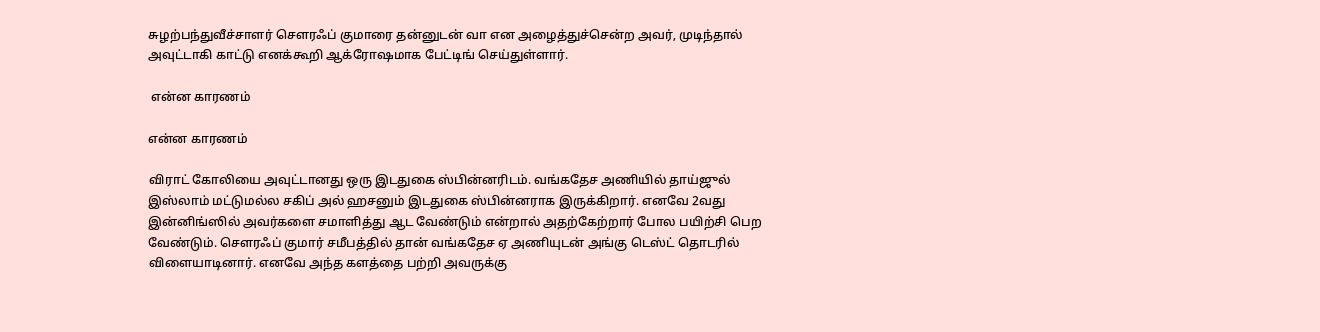சுழற்பந்துவீச்சாளர் சௌரஃப் குமாரை தன்னுடன் வா என அழைத்துச்சென்ற அவர், முடிந்தால் அவுட்டாகி காட்டு எனக்கூறி ஆக்ரோஷமாக பேட்டிங் செய்துள்ளார்.

 என்ன காரணம்

என்ன காரணம்

விராட் கோலியை அவுட்டானது ஒரு இடதுகை ஸ்பின்னரிடம். வங்கதேச அணியில் தாய்ஜுல் இஸ்லாம் மட்டுமல்ல சகிப் அல் ஹசனும் இடதுகை ஸ்பின்னராக இருக்கிறார். எனவே 2வது இன்னிங்ஸில் அவர்களை சமாளித்து ஆட வேண்டும் என்றால் அதற்கேற்றார் போல பயிற்சி பெற வேண்டும். சௌரஃப் குமார் சமீபத்தில் தான் வங்கதேச ஏ அணியுடன் அங்கு டெஸ்ட் தொடரில் விளையாடினார். எனவே அந்த களத்தை பற்றி அவருக்கு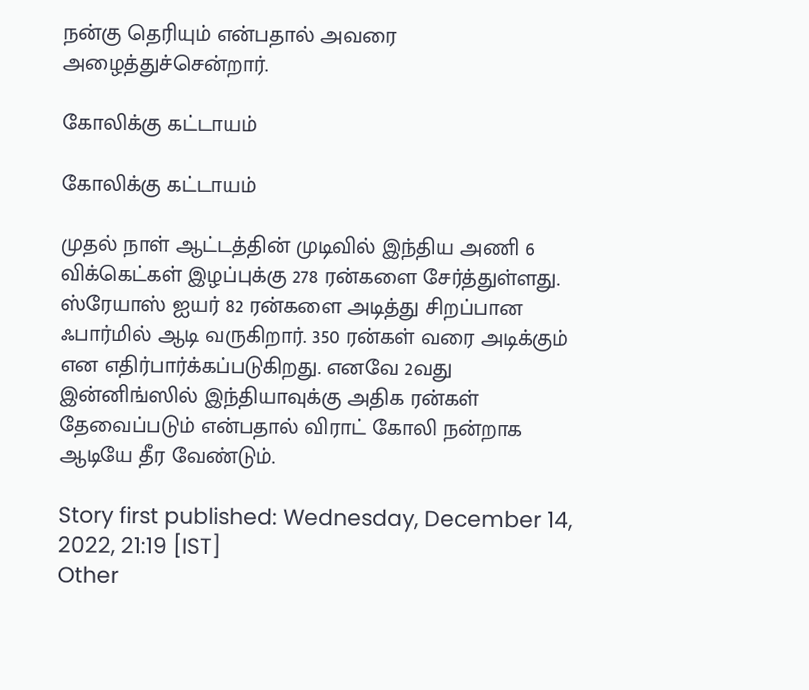நன்கு தெரியும் என்பதால் அவரை அழைத்துச்சென்றார்.

கோலிக்கு கட்டாயம்

கோலிக்கு கட்டாயம்

முதல் நாள் ஆட்டத்தின் முடிவில் இந்திய அணி 6 விக்கெட்கள் இழப்புக்கு 278 ரன்களை சேர்த்துள்ளது. ஸ்ரேயாஸ் ஐயர் 82 ரன்களை அடித்து சிறப்பான ஃபார்மில் ஆடி வருகிறார். 350 ரன்கள் வரை அடிக்கும் என எதிர்பார்க்கப்படுகிறது. எனவே 2வது இன்னிங்ஸில் இந்தியாவுக்கு அதிக ரன்கள் தேவைப்படும் என்பதால் விராட் கோலி நன்றாக ஆடியே தீர வேண்டும்.

Story first published: Wednesday, December 14, 2022, 21:19 [IST]
Other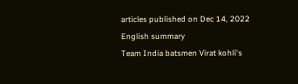articles published on Dec 14, 2022
English summary
Team India batsmen Virat kohli's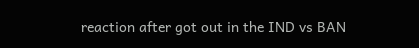reaction after got out in the IND vs BAN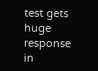test gets huge response in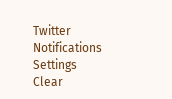Twitter
Notifications
Settings
Clear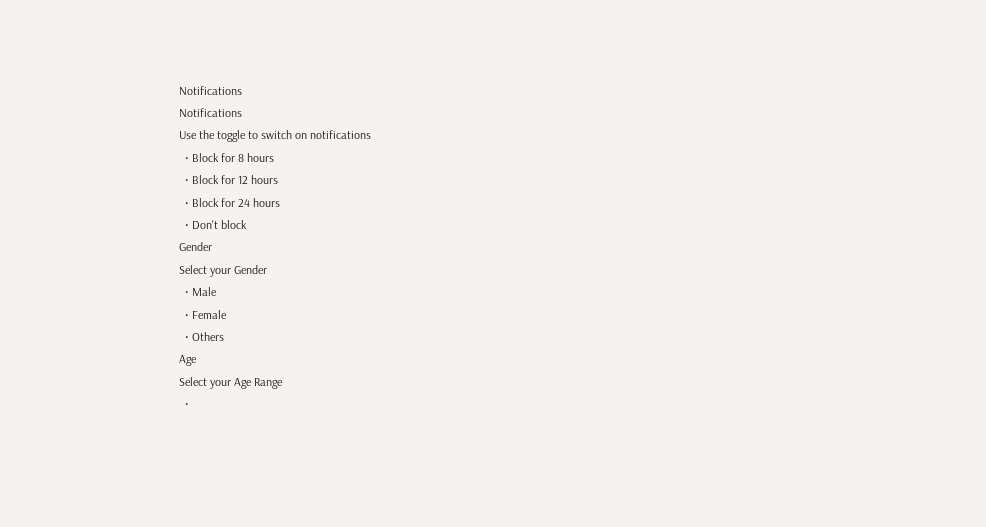Notifications
Notifications
Use the toggle to switch on notifications
  • Block for 8 hours
  • Block for 12 hours
  • Block for 24 hours
  • Don't block
Gender
Select your Gender
  • Male
  • Female
  • Others
Age
Select your Age Range
  •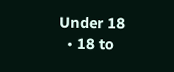Under 18
  • 18 to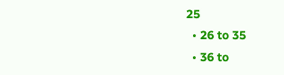25
  • 26 to 35
  • 36 to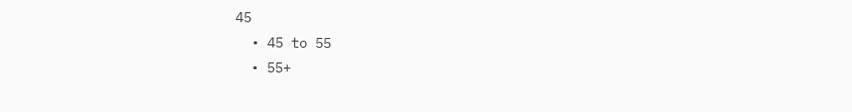45
  • 45 to 55
  • 55+